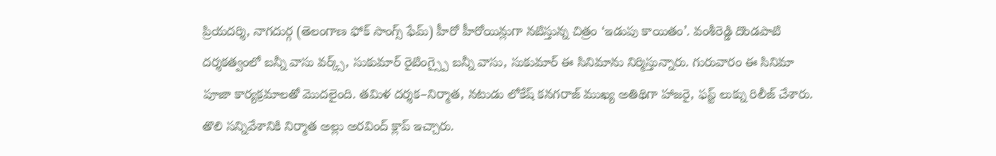ప్రియదర్శి, నాగదుర్గ (తెలంగాణ ఫోక్ సాంగ్స్ ఫేమ్) హీరో హీరోయిన్లుగా నటిస్తున్న చిత్రం ‘ఇడుపు కాయితం’. వంశీరెడ్డి దొండపాటి దర్శకత్వంలో బన్నీ వాసు వర్క్స్, సుకుమార్ రైటింగ్స్పై బన్నీ వాసు, సుకుమార్ ఈ సినిమాను నిర్మిస్తున్నారు. గురువారం ఈ సినిమా పూజా కార్యక్రమాలతో మొదలైంది. తమిళ దర్శక–నిర్మాత, నటుడు లోకేష్ కనగరాజ్ ముఖ్య అతిథిగా హాజరై, ఫస్ట్ లుక్ను రిలీజ్ చేశారు.
తొలి సన్నివేశానికి నిర్మాత అల్లు అరవింద్ క్లాప్ ఇచ్చారు.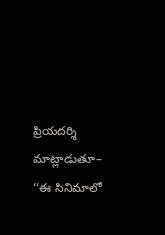ప్రియదర్శి మాట్లాడుతూ– ‘‘ఈ సినిమాలో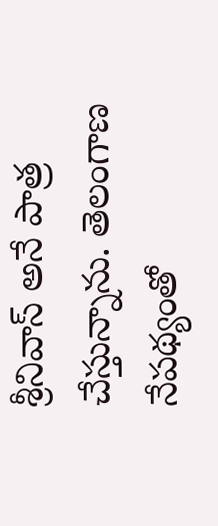శ్రీనివాస్ అనే పాత్ర చేస్తున్నాను. తెలంగాణ నేపథ్యంతో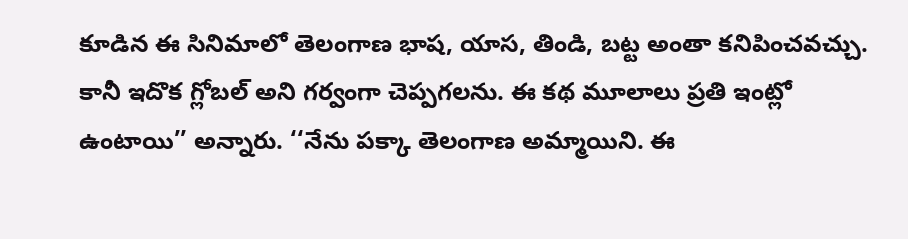కూడిన ఈ సినిమాలో తెలంగాణ భాష, యాస, తిండి, బట్ట అంతా కనిపించవచ్చు. కానీ ఇదొక గ్లోబల్ అని గర్వంగా చెప్పగలను. ఈ కథ మూలాలు ప్రతి ఇంట్లో ఉంటాయి’’ అన్నారు. ‘‘నేను పక్కా తెలంగాణ అమ్మాయిని. ఈ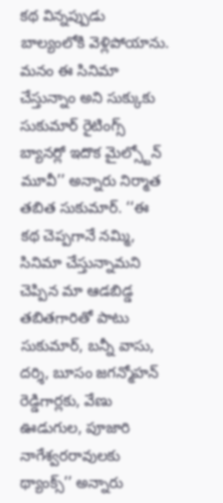కథ విన్నప్పుడు బాల్యంలోకి వెళ్లిపోయాను.
మనం ఈ సినిమా చేస్తున్నాం అని సుక్కుకు సుకుమార్ రైటింగ్స్ బ్యానర్లో ఇదొక మైల్స్టోన్ మూవీ’’ అన్నారు నిర్మాత తబిత సుకుమార్. ‘‘ఈ కథ చెప్పగానే నమ్మి, సినిమా చేస్తున్నామని చెప్పిన మా ఆడబిడ్డ తబితగారితో పాటు సుకుమార్, బన్నీ వాసు, దర్శి, బూసం జగన్మోహన్ రెడ్డిగార్లకు, వేణు ఊడుగుల, పూజారి నాగేశ్వరరావులకు థ్యాంక్స్’’ అన్నారు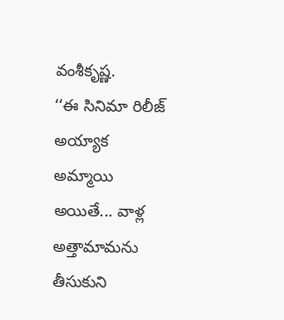వంశీకృష్ణ.
‘‘ఈ సినిమా రిలీజ్ అయ్యాక అమ్మాయి అయితే... వాళ్ల అత్తామామను తీసుకుని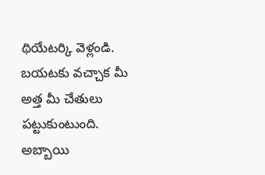థియేటర్కి వెళ్లండి. బయటకు వచ్చాక మీ అత్త మీ చేతులు పట్టుకుంటుంది. అబ్బాయి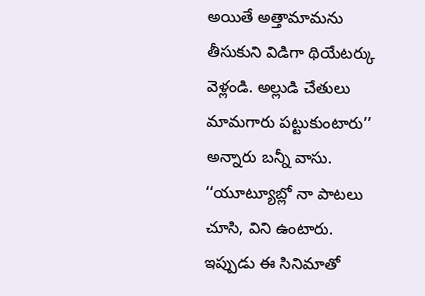అయితే అత్తామామను తీసుకుని విడిగా థియేటర్కు వెళ్లండి. అల్లుడి చేతులు మామగారు పట్టుకుంటారు’’ అన్నారు బన్నీ వాసు. ‘‘యూట్యూబ్లో నా పాటలు చూసి, విని ఉంటారు. ఇప్పుడు ఈ సినిమాతో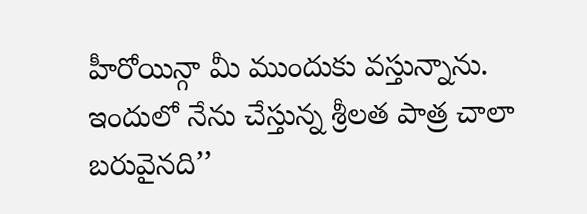హీరోయిన్గా మీ ముందుకు వస్తున్నాను. ఇందులో నేను చేస్తున్న శ్రీలత పాత్ర చాలా బరువైనది’’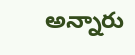అన్నారు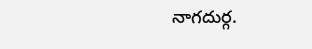నాగదుర్గ.